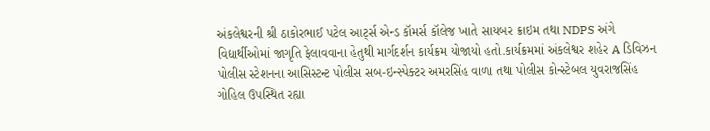અંકલેશ્વરની શ્રી ઠાકોરભાઈ પટેલ આર્ટ્સ એન્ડ કૉમર્સ કૉલેજ ખાતે સાયબર ક્રાઇમ તથા NDPS અંગે વિદ્યાર્થીઓમાં જાગૃતિ ફેલાવવાના હેતુથી માર્ગદર્શન કાર્યક્રમ યોજાયો હતો.કાર્યક્રમમાં અંકલેશ્વર શહેર A ડિવિઝન પોલીસ સ્ટેશનના આસિસ્ટન્ટ પોલીસ સબ-ઇન્સ્પેક્ટર અમરસિંહ વાળા તથા પોલીસ કોન્સ્ટેબલ યુવરાજસિંહ ગોહિલ ઉપસ્થિત રહ્યા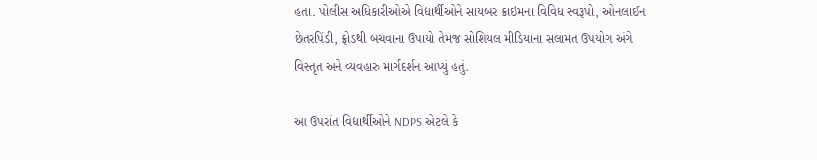હતા. પોલીસ અધિકારીઓએ વિદ્યાર્થીઓને સાયબર ક્રાઇમના વિવિધ સ્વરૂપો, ઓનલાઈન છેતરપિંડી, ફ્રોડથી બચવાના ઉપાયો તેમજ સોશિયલ મીડિયાના સલામત ઉપયોગ અંગે વિસ્તૃત અને વ્યવહારુ માર્ગદર્શન આપ્યું હતું.

આ ઉપરાંત વિદ્યાર્થીઓને NDPS એટલે કે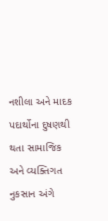નશીલા અને માદક પદાર્થોના દુષણથી થતા સામાજિક અને વ્યક્તિગત નુકસાન અંગે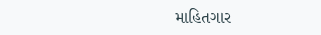માહિતગાર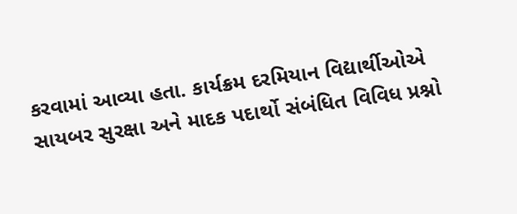કરવામાં આવ્યા હતા. કાર્યક્રમ દરમિયાન વિદ્યાર્થીઓએ સાયબર સુરક્ષા અને માદક પદાર્થો સંબંધિત વિવિધ પ્રશ્નો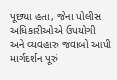પૂછ્યા હતા, જેના પોલીસ અધિકારીઓએ ઉપયોગી અને વ્યવહારુ જવાબો આપી માર્ગદર્શન પૂરું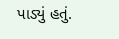પાડ્યું હતું.